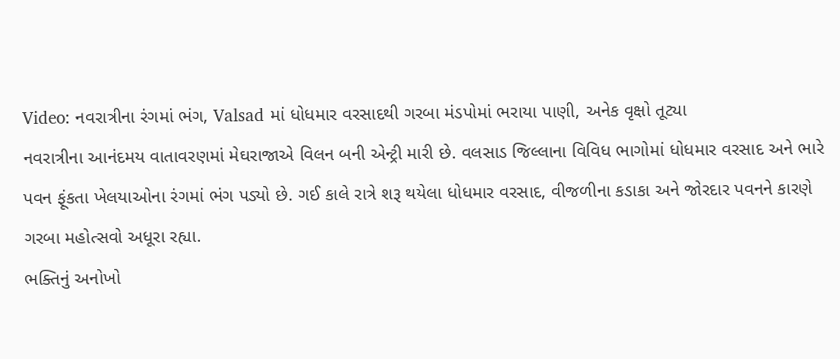Video: નવરાત્રીના રંગમાં ભંગ, Valsad માં ધોધમાર વરસાદથી ગરબા મંડપોમાં ભરાયા પાણી, અનેક વૃક્ષો તૂટ્યા
નવરાત્રીના આનંદમય વાતાવરણમાં મેઘરાજાએ વિલન બની એન્ટ્રી મારી છે. વલસાડ જિલ્લાના વિવિધ ભાગોમાં ધોધમાર વરસાદ અને ભારે પવન ફૂંકતા ખેલયાઓના રંગમાં ભંગ પડ્યો છે. ગઈ કાલે રાત્રે શરૂ થયેલા ધોધમાર વરસાદ, વીજળીના કડાકા અને જોરદાર પવનને કારણે ગરબા મહોત્સવો અધૂરા રહ્યા.
ભક્તિનું અનોખો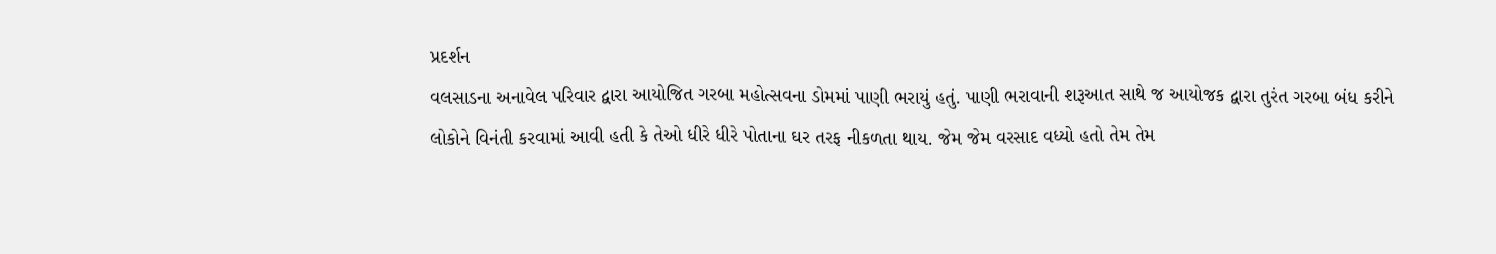પ્રદર્શન
વલસાડના અનાવેલ પરિવાર દ્વારા આયોજિત ગરબા મહોત્સવના ડોમમાં પાણી ભરાયું હતું. પાણી ભરાવાની શરૂઆત સાથે જ આયોજક દ્વારા તુરંત ગરબા બંધ કરીને લોકોને વિનંતી કરવામાં આવી હતી કે તેઓ ધીરે ધીરે પોતાના ઘર તરફ નીકળતા થાય. જેમ જેમ વરસાદ વધ્યો હતો તેમ તેમ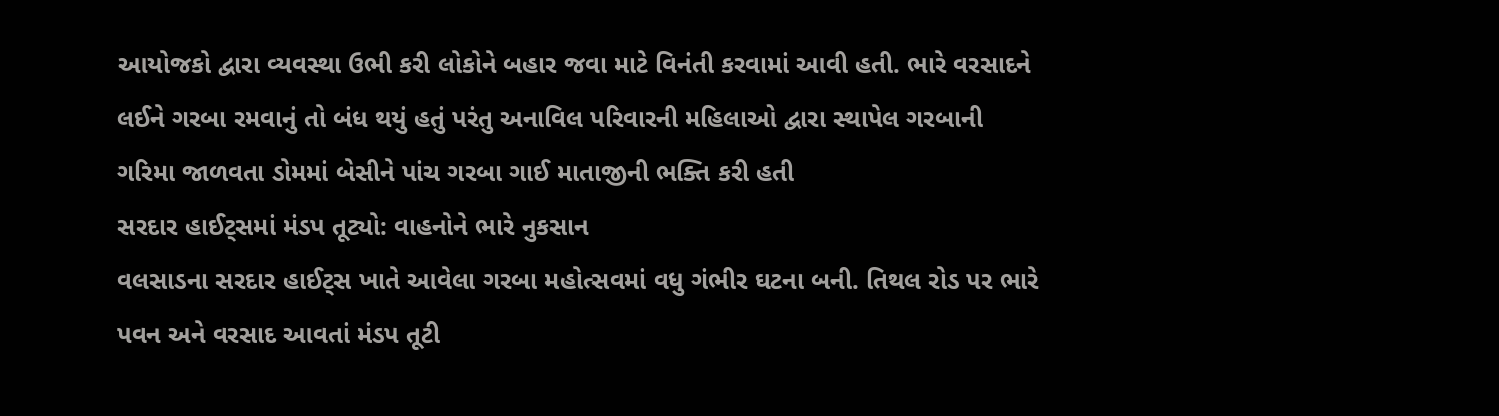આયોજકો દ્વારા વ્યવસ્થા ઉભી કરી લોકોને બહાર જવા માટે વિનંતી કરવામાં આવી હતી. ભારે વરસાદને લઈને ગરબા રમવાનું તો બંધ થયું હતું પરંતુ અનાવિલ પરિવારની મહિલાઓ દ્વારા સ્થાપેલ ગરબાની ગરિમા જાળવતા ડોમમાં બેસીને પાંચ ગરબા ગાઈ માતાજીની ભક્તિ કરી હતી
સરદાર હાઈટ્સમાં મંડપ તૂટ્યો: વાહનોને ભારે નુકસાન
વલસાડના સરદાર હાઈટ્સ ખાતે આવેલા ગરબા મહોત્સવમાં વધુ ગંભીર ઘટના બની. તિથલ રોડ પર ભારે પવન અને વરસાદ આવતાં મંડપ તૂટી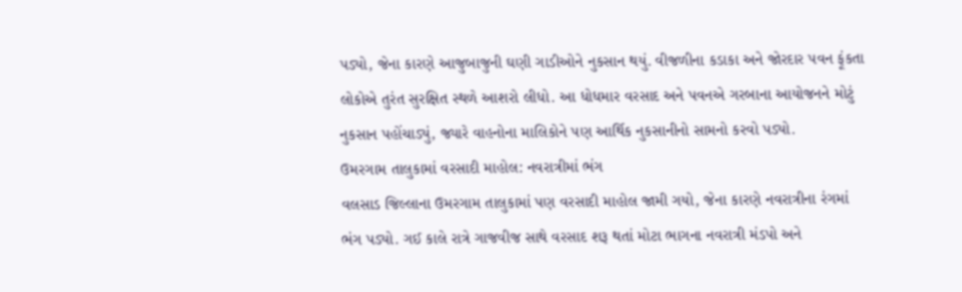પડ્યો, જેના કારણે આજુબાજુની ઘણી ગાડીઓને નુકસાન થયું. વીજળીના કડાકા અને જોરદાર પવન ફૂંકતા લોકોએ તુરંત સુરક્ષિત સ્થળે આશરો લીધો. આ ધોધમાર વરસાદ અને પવનએ ગરબાના આયોજનને મોટું નુકસાન પહોંચાડ્યું, જ્યારે વાહનોના માલિકોને પણ આર્થિક નુકસાનીનો સામનો કરવો પડ્યો.
ઉમરગામ તાલુકામાં વરસાદી માહોલ: નવરાત્રીમાં ભંગ
વલસાડ જિલ્લાના ઉમરગામ તાલુકામાં પણ વરસાદી માહોલ જામી ગયો, જેના કારણે નવરાત્રીના રંગમાં ભંગ પડ્યો. ગઈ કાલે રાત્રે ગાજવીજ સાથે વરસાદ શરૂ થતાં મોટા ભાગના નવરાત્રી મંડપો અને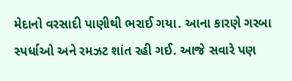મેદાનો વરસાદી પાણીથી ભરાઈ ગયા. આના કારણે ગરબા સ્પર્ધાઓ અને રમઝટ શાંત રહી ગઈ. આજે સવારે પણ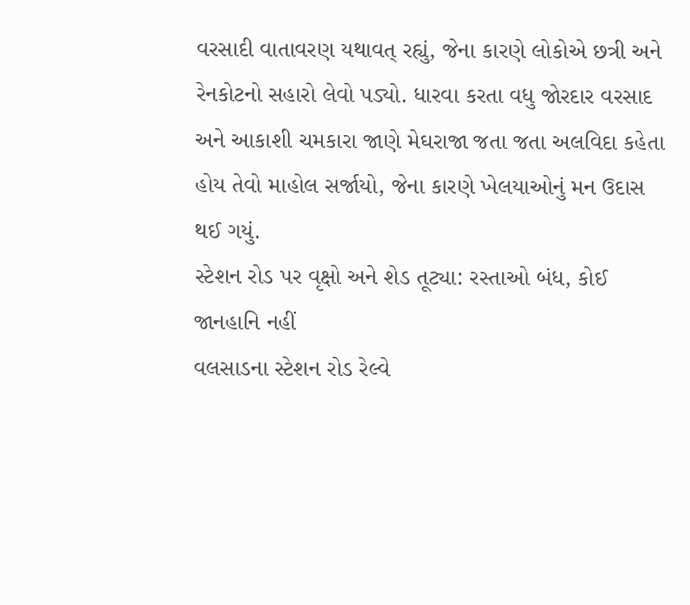વરસાદી વાતાવરણ યથાવત્ રહ્યું, જેના કારણે લોકોએ છત્રી અને રેનકોટનો સહારો લેવો પડ્યો. ધારવા કરતા વધુ જોરદાર વરસાદ અને આકાશી ચમકારા જાણે મેઘરાજા જતા જતા અલવિદા કહેતા હોય તેવો માહોલ સર્જાયો, જેના કારણે ખેલયાઓનું મન ઉદાસ થઈ ગયું.
સ્ટેશન રોડ પર વૃક્ષો અને શેડ તૂટ્યા: રસ્તાઓ બંધ, કોઈ જાનહાનિ નહીં
વલસાડના સ્ટેશન રોડ રેલ્વે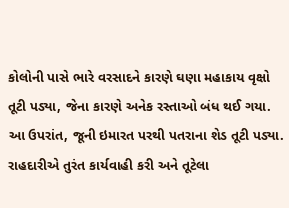કોલોની પાસે ભારે વરસાદને કારણે ઘણા મહાકાય વૃક્ષો તૂટી પડ્યા, જેના કારણે અનેક રસ્તાઓ બંધ થઈ ગયા. આ ઉપરાંત, જૂની ઇમારત પરથી પતરાના શેડ તૂટી પડ્યા. રાહદારીએ તુરંત કાર્યવાહી કરી અને તૂટેલા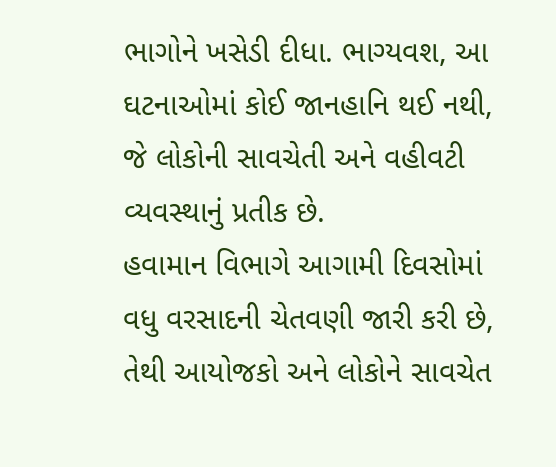ભાગોને ખસેડી દીધા. ભાગ્યવશ, આ ઘટનાઓમાં કોઈ જાનહાનિ થઈ નથી, જે લોકોની સાવચેતી અને વહીવટી વ્યવસ્થાનું પ્રતીક છે.
હવામાન વિભાગે આગામી દિવસોમાં વધુ વરસાદની ચેતવણી જારી કરી છે, તેથી આયોજકો અને લોકોને સાવચેત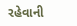રહેવાની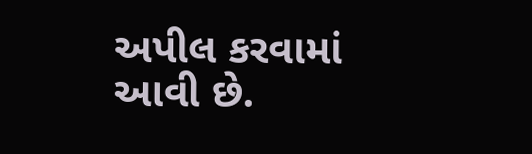અપીલ કરવામાં આવી છે.